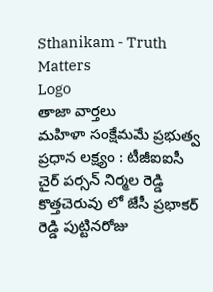Sthanikam - Truth Matters
Logo
తాజా వార్తలు
మహిళా సంక్షేమమే ప్రభుత్వ ప్రధాన లక్ష్యం : టీజీఐఐసీ చైర్ పర్సన్ నిర్మల రెడ్డి కొత్తచెరువు లో జేసీ ప్రభాకర్ రెడ్డి పుట్టినరోజు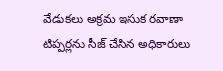వేడుకలు అక్రమ ఇసుక రవాణా టిప్పర్లను సీజ్ చేసిన అధికారులు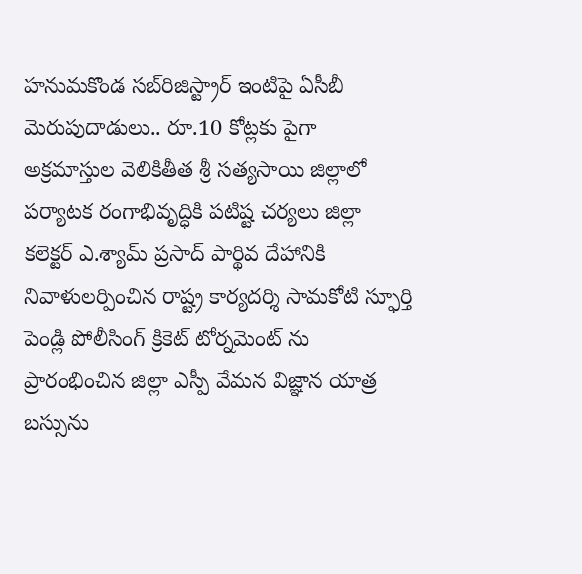హనుమకొండ సబ్‌రిజిస్ట్రార్ ఇంటిపై ఏసీబీ మెరుపుదాడులు.. రూ.10 కోట్లకు పైగా అక్రమాస్తుల వెలికితీత శ్రీ సత్యసాయి జిల్లాలో పర్యాటక రంగాభివృద్ధికి పటిష్ట చర్యలు జిల్లా కలెక్టర్ ఎ.శ్యామ్ ప్రసాద్ పార్థివ దేహానికి నివాళులర్పించిన రాష్ట్ర కార్యదర్శి సామకోటి స్ఫూర్తి పెండ్లి పోలీసింగ్ క్రికెట్ టోర్నమెంట్ ను ప్రారంభించిన జిల్లా ఎస్పీ వేమన విజ్ఞాన యాత్ర బస్సును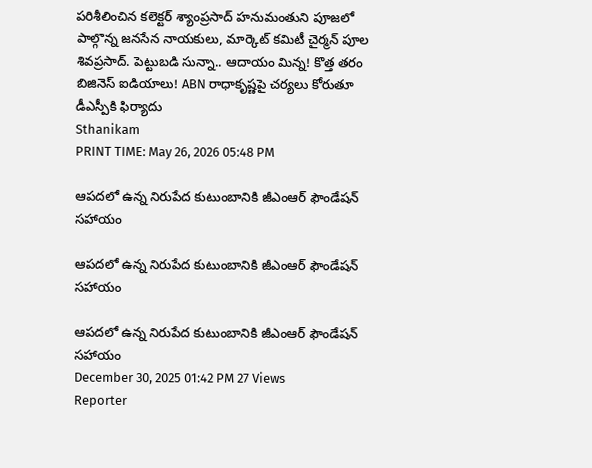పరిశీలించిన కలెక్టర్ శ్యాంప్రసాద్ హనుమంతుని పూజలో పాల్గొన్న జనసేన నాయకులు, మార్కెట్ కమిటీ చైర్మన్ పూల శివప్రసాద్. పెట్టుబడి సున్నా.. ఆదాయం మిన్న! కొత్త తరం బిజినెస్ ఐడియాలు! ABN రాధాకృష్ణపై చర్యలు కోరుతూ డీఎస్పీకి ఫిర్యాదు
Sthanikam
PRINT TIME: May 26, 2026 05:48 PM

ఆపదలో ఉన్న నిరుపేద కుటుంబానికి జీఎంఆర్ ఫౌండేషన్ సహాయం

ఆపదలో ఉన్న నిరుపేద కుటుంబానికి జీఎంఆర్ ఫౌండేషన్ సహాయం

ఆపదలో ఉన్న నిరుపేద కుటుంబానికి జీఎంఆర్ ఫౌండేషన్ సహాయం
December 30, 2025 01:42 PM 27 Views
Reporter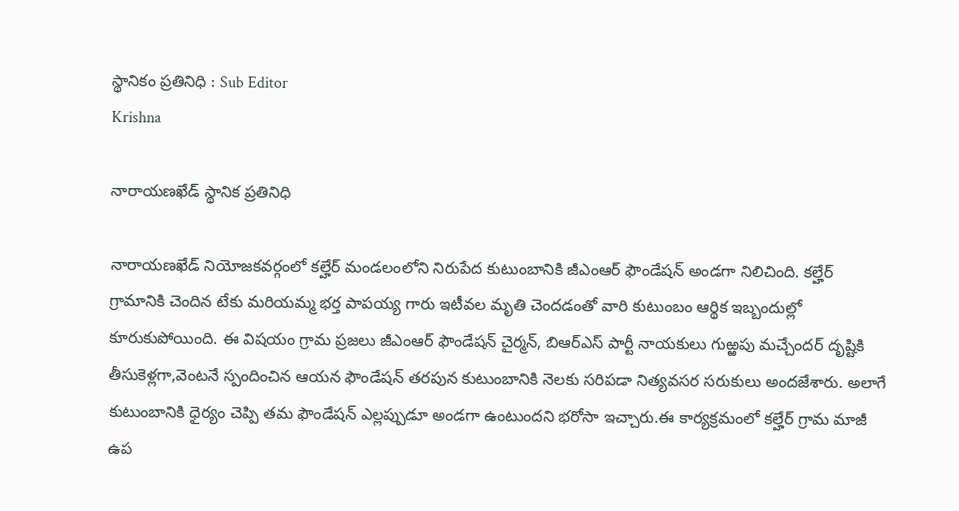స్థానికం ప్రతినిధి : Sub Editor
Krishna

నారాయణఖేడ్ స్థానిక ప్రతినిధి

నారాయణఖేడ్ నియోజకవర్గంలో కల్హేర్ మండలంలోని నిరుపేద కుటుంబానికి జీఎంఆర్ ఫౌండేషన్ అండగా నిలిచింది. కల్హేర్ గ్రామానికి చెందిన టేకు మరియమ్మ భర్త పాపయ్య గారు ఇటీవల మృతి చెందడంతో వారి కుటుంబం ఆర్థిక ఇబ్బందుల్లో కూరుకుపోయింది. ఈ విషయం గ్రామ ప్రజలు జీఎంఆర్ ఫౌండేషన్ చైర్మన్, బిఆర్ఎస్ పార్టీ నాయకులు గుఱ్ఱపు మచ్చేందర్ దృష్టికి తీసుకెళ్లగా,వెంటనే స్పందించిన ఆయన ఫౌండేషన్ తరపున కుటుంబానికి నెలకు సరిపడా నిత్యవసర సరుకులు అందజేశారు. అలాగే కుటుంబానికి ధైర్యం చెప్పి తమ ఫౌండేషన్ ఎల్లప్పుడూ అండగా ఉంటుందని భరోసా ఇచ్చారు.ఈ కార్యక్రమంలో కల్హేర్ గ్రామ మాజీ ఉప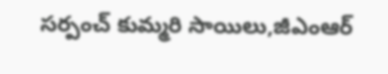సర్పంచ్ కుమ్మరి సాయిలు,జీఎంఆర్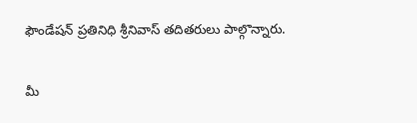ఫౌండేషన్ ప్రతినిధి శ్రీనివాస్ తదితరులు పాల్గొన్నారు.

మీ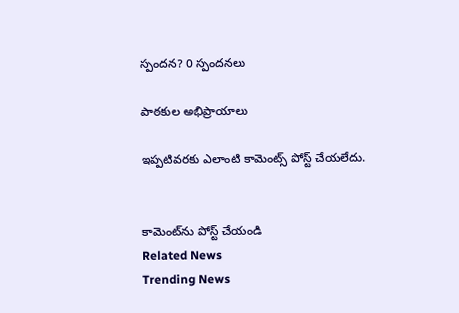స్పందన? 0 స్పందనలు

పాఠకుల అభిప్రాయాలు

ఇప్పటివరకు ఎలాంటి కామెంట్స్ పోస్ట్ చేయలేదు.


కామెంట్‌ను పోస్ట్ చేయండి
Related News
Trending News